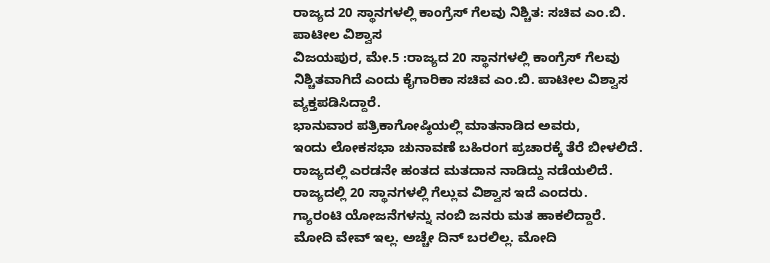ರಾಜ್ಯದ 20 ಸ್ಥಾನಗಳಲ್ಲಿ ಕಾಂಗ್ರೆಸ್ ಗೆಲವು ನಿಶ್ಚಿತ: ಸಚಿವ ಎಂ.ಬಿ. ಪಾಟೀಲ ವಿಶ್ವಾಸ
ವಿಜಯಪುರ, ಮೇ.5 :ರಾಜ್ಯದ 20 ಸ್ಥಾನಗಳಲ್ಲಿ ಕಾಂಗ್ರೆಸ್ ಗೆಲವು ನಿಶ್ಚಿತವಾಗಿದೆ ಎಂದು ಕೈಗಾರಿಕಾ ಸಚಿವ ಎಂ.ಬಿ. ಪಾಟೀಲ ವಿಶ್ವಾಸ ವ್ಯಕ್ತಪಡಿಸಿದ್ದಾರೆ.
ಭಾನುವಾರ ಪತ್ರಿಕಾಗೋಷ್ಠಿಯಲ್ಲಿ ಮಾತನಾಡಿದ ಅವರು,
ಇಂದು ಲೋಕಸಭಾ ಚುನಾವಣೆ ಬಹಿರಂಗ ಪ್ರಚಾರಕ್ಕೆ ತೆರೆ ಬೀಳಲಿದೆ.
ರಾಜ್ಯದಲ್ಲಿ ಎರಡನೇ ಹಂತದ ಮತದಾನ ನಾಡಿದ್ದು ನಡೆಯಲಿದೆ.
ರಾಜ್ಯದಲ್ಲಿ 20 ಸ್ಥಾನಗಳಲ್ಲಿ ಗೆಲ್ಲುವ ವಿಶ್ವಾಸ ಇದೆ ಎಂದರು.
ಗ್ಯಾರಂಟಿ ಯೋಜನೆಗಳನ್ನು ನಂಬಿ ಜನರು ಮತ ಹಾಕಲಿದ್ದಾರೆ.
ಮೋದಿ ವೇವ್ ಇಲ್ಲ. ಅಚ್ಚೇ ದಿನ್ ಬರಲಿಲ್ಲ. ಮೋದಿ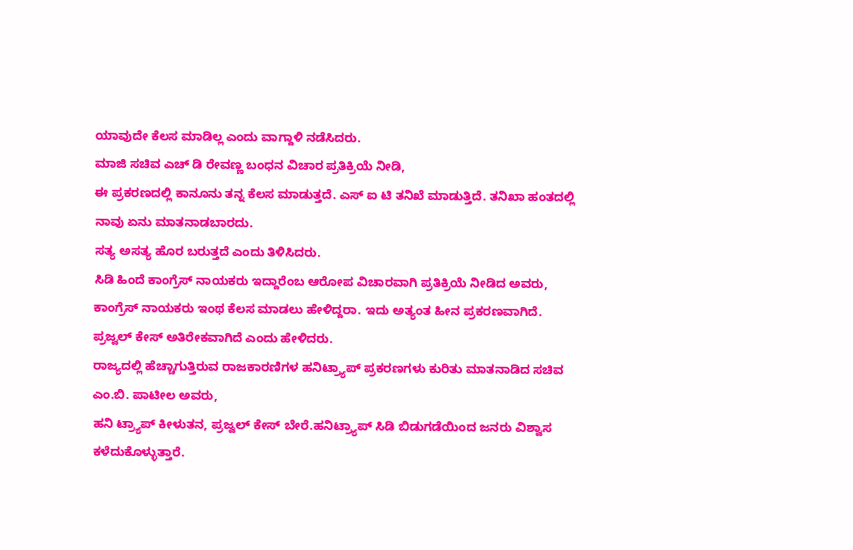ಯಾವುದೇ ಕೆಲಸ ಮಾಡಿಲ್ಲ ಎಂದು ವಾಗ್ದಾಳಿ ನಡೆಸಿದರು.
ಮಾಜಿ ಸಚಿವ ಎಚ್ ಡಿ ರೇವಣ್ಣ ಬಂಧನ ವಿಚಾರ ಪ್ರತಿಕ್ರಿಯೆ ನೀಡಿ,
ಈ ಪ್ರಕರಣದಲ್ಲಿ ಕಾನೂನು ತನ್ನ ಕೆಲಸ ಮಾಡುತ್ತದೆ. ಎಸ್ ಐ ಟಿ ತನಿಖೆ ಮಾಡುತ್ತಿದೆ. ತನಿಖಾ ಹಂತದಲ್ಲಿ ನಾವು ಏನು ಮಾತನಾಡಬಾರದು.
ಸತ್ಯ ಅಸತ್ಯ ಹೊರ ಬರುತ್ತದೆ ಎಂದು ತಿಳಿಸಿದರು.
ಸಿಡಿ ಹಿಂದೆ ಕಾಂಗ್ರೆಸ್ ನಾಯಕರು ಇದ್ದಾರೆಂಬ ಆರೋಪ ವಿಚಾರವಾಗಿ ಪ್ರತಿಕ್ರಿಯೆ ನೀಡಿದ ಅವರು,
ಕಾಂಗ್ರೆಸ್ ನಾಯಕರು ಇಂಥ ಕೆಲಸ ಮಾಡಲು ಹೇಳಿದ್ದರಾ. ಇದು ಅತ್ಯಂತ ಹೀನ ಪ್ರಕರಣವಾಗಿದೆ.
ಪ್ರಜ್ವಲ್ ಕೇಸ್ ಅತಿರೇಕವಾಗಿದೆ ಎಂದು ಹೇಳಿದರು.
ರಾಜ್ಯದಲ್ಲಿ ಹೆಚ್ಚಾಗುತ್ತಿರುವ ರಾಜಕಾರಣಿಗಳ ಹನಿಟ್ರ್ಯಾಪ್ ಪ್ರಕರಣಗಳು ಕುರಿತು ಮಾತನಾಡಿದ ಸಚಿವ ಎಂ.ಬಿ. ಪಾಟೀಲ ಅವರು,
ಹನಿ ಟ್ರ್ಯಾಪ್ ಕೀಳುತನ, ಪ್ರಜ್ವಲ್ ಕೇಸ್ ಬೇರೆ.ಹನಿಟ್ರ್ಯಾಪ್ ಸಿಡಿ ಬಿಡುಗಡೆಯಿಂದ ಜನರು ವಿಶ್ವಾಸ ಕಳೆದುಕೊಳ್ಳುತ್ತಾರೆ.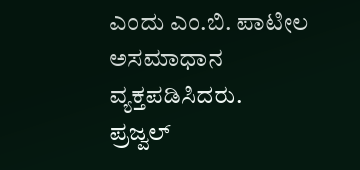ಎಂದು ಎಂ.ಬಿ. ಪಾಟೀಲ ಅಸಮಾಧಾನ ವ್ಯಕ್ತಪಡಿಸಿದರು.
ಪ್ರಜ್ವಲ್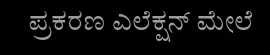ಪ್ರಕರಣ ಎಲೆಕ್ಷನ್ ಮೇಲೆ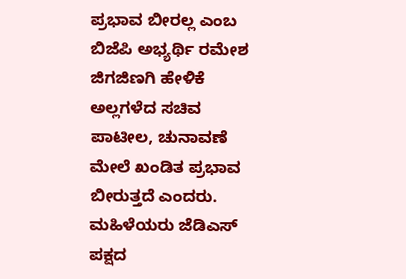ಪ್ರಭಾವ ಬೀರಲ್ಲ ಎಂಬ
ಬಿಜೆಪಿ ಅಭ್ಯರ್ಥಿ ರಮೇಶ ಜಿಗಜಿಣಗಿ ಹೇಳಿಕೆ ಅಲ್ಲಗಳೆದ ಸಚಿವ ಪಾಟೀಲ, ಚುನಾವಣೆ ಮೇಲೆ ಖಂಡಿತ ಪ್ರಭಾವ ಬೀರುತ್ತದೆ ಎಂದರು.
ಮಹಿಳೆಯರು ಜೆಡಿಎಸ್ ಪಕ್ಷದ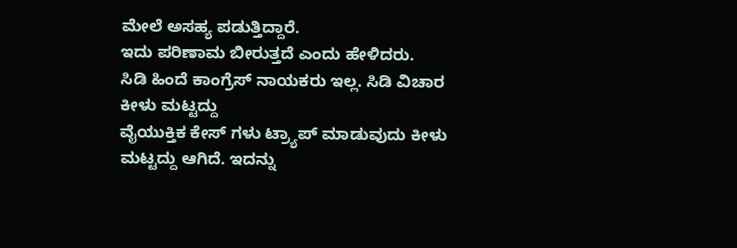ಮೇಲೆ ಅಸಹ್ಯ ಪಡುತ್ತಿದ್ದಾರೆ.
ಇದು ಪರಿಣಾಮ ಬೀರುತ್ತದೆ ಎಂದು ಹೇಳಿದರು.
ಸಿಡಿ ಹಿಂದೆ ಕಾಂಗ್ರೆಸ್ ನಾಯಕರು ಇಲ್ಲ. ಸಿಡಿ ವಿಚಾರ ಕೀಳು ಮಟ್ಟದ್ದು
ವೈಯುಕ್ತಿಕ ಕೇಸ್ ಗಳು ಟ್ರ್ಯಾಪ್ ಮಾಡುವುದು ಕೀಳು ಮಟ್ಟದ್ದು ಆಗಿದೆ. ಇದನ್ನು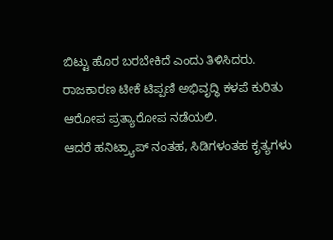ಬಿಟ್ಟು ಹೊರ ಬರಬೇಕಿದೆ ಎಂದು ತಿಳಿಸಿದರು.
ರಾಜಕಾರಣ ಟೀಕೆ ಟಿಪ್ಪಣಿ ಅಭಿವೃದ್ಧಿ ಕಳಪೆ ಕುರಿತು ಆರೋಪ ಪ್ರತ್ಯಾರೋಪ ನಡೆಯಲಿ.
ಆದರೆ ಹನಿಟ್ರ್ಯಾಪ್ ನಂತಹ, ಸಿಡಿಗಳಂತಹ ಕೃತ್ಯಗಳು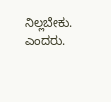ನಿಲ್ಲಬೇಕು. ಎಂದರು.